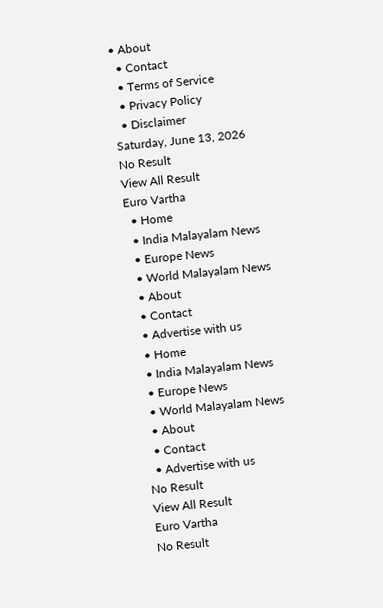• About
  • Contact
  • Terms of Service
  • Privacy Policy
  • Disclaimer
Saturday, June 13, 2026
No Result
View All Result
Euro Vartha
  • Home
  • India Malayalam News
  • Europe News
  • World Malayalam News
  • About
  • Contact
  • Advertise with us
  • Home
  • India Malayalam News
  • Europe News
  • World Malayalam News
  • About
  • Contact
  • Advertise with us
No Result
View All Result
Euro Vartha
No Result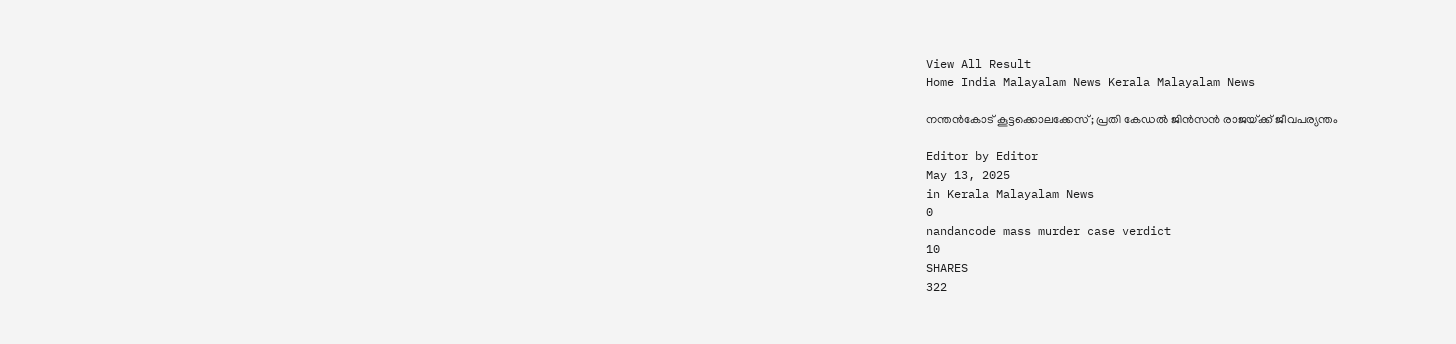View All Result
Home India Malayalam News Kerala Malayalam News

നന്തൻകോട് കൂട്ടക്കൊലക്കേസ്; പ്രതി കേഡൽ ജിൻസൻ രാജയ്‌ക്ക് ജീവപര്യന്തം

Editor by Editor
May 13, 2025
in Kerala Malayalam News
0
nandancode mass murder case verdict
10
SHARES
322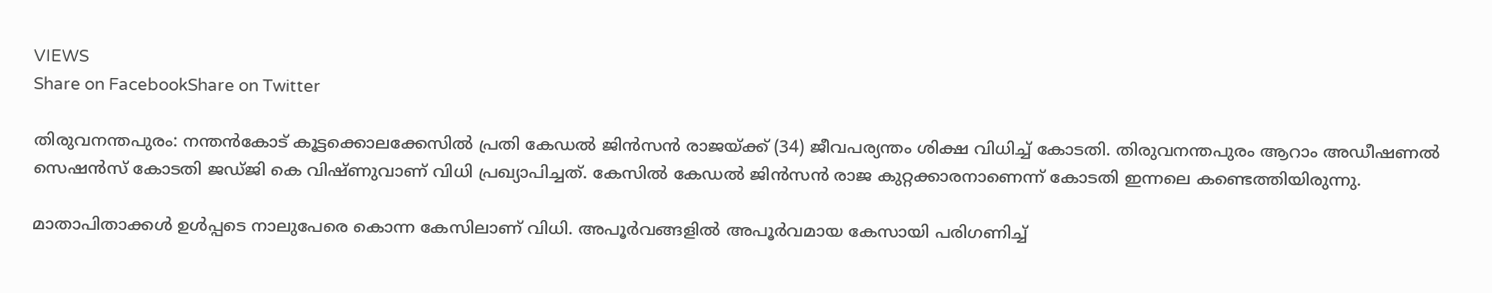VIEWS
Share on FacebookShare on Twitter

തിരുവനന്തപുരം: നന്തൻകോട് കൂട്ടക്കൊലക്കേസിൽ പ്രതി കേഡൽ ജിൻസൻ രാജയ്‌ക്ക് (34) ജീവപര്യന്തം ശിക്ഷ വിധിച്ച് കോടതി. തിരുവനന്തപുരം ആറാം അഡീഷണൽ സെഷൻസ് കോടതി ജഡ്‌ജി കെ വിഷ്‌ണുവാണ് വിധി പ്രഖ്യാപിച്ചത്. കേസിൽ കേഡൽ ജിൻസൻ രാജ കുറ്റക്കാരനാണെന്ന് കോടതി ഇന്നലെ കണ്ടെത്തിയിരുന്നു.

മാതാപിതാക്കൾ ഉൾപ്പടെ നാലുപേരെ കൊന്ന കേസിലാണ് വിധി. അപൂർവങ്ങളിൽ അപൂർവമായ കേസായി പരിഗണിച്ച്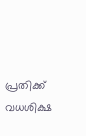പ്രതിക്ക് വധശിക്ഷ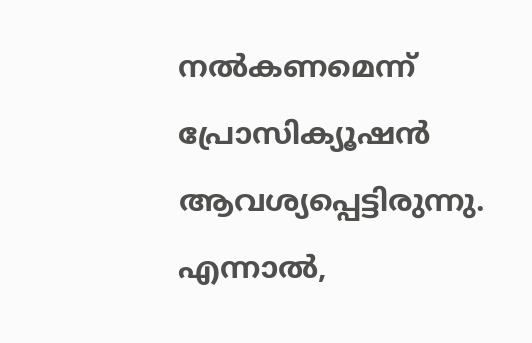നൽകണമെന്ന് പ്രോസിക്യൂഷൻ ആവശ്യപ്പെട്ടിരുന്നു. എന്നാൽ,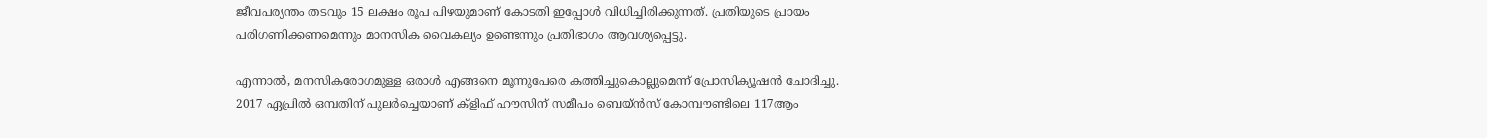ജീവപര്യന്തം തടവും 15 ലക്ഷം രൂപ പിഴയുമാണ് കോടതി ഇപ്പോൾ വിധിച്ചിരിക്കുന്നത്. പ്രതിയുടെ പ്രായം പരിഗണിക്കണമെന്നും മാനസിക വൈകല്യം ഉണ്ടെന്നും പ്രതിഭാഗം ആവശ്യപ്പെട്ടു.

എന്നാൽ, മനസികരോഗമുള്ള ഒരാൾ എങ്ങനെ മൂന്നുപേരെ കത്തിച്ചുകൊല്ലുമെന്ന് പ്രോസിക്യൂഷൻ ചോദിച്ചു. 2017 ഏപ്രിൽ ഒമ്പതിന് പുലർച്ചെയാണ് ക്ളിഫ് ഹൗസിന് സമീപം ബെയ്‌ൻസ്‌ കോമ്പൗണ്ടിലെ 117ആം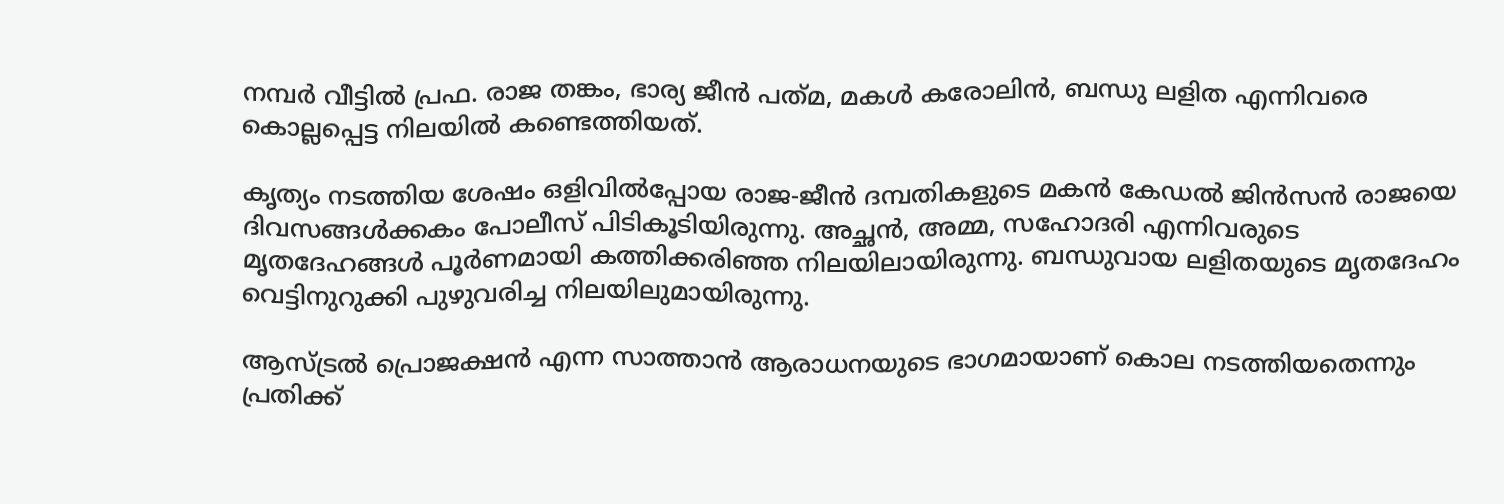നമ്പർ വീട്ടിൽ പ്രഫ. രാജ തങ്കം, ഭാര്യ ജീൻ പത്‌മ, മകൾ കരോലിൻ, ബന്ധു ലളിത എന്നിവരെ കൊല്ലപ്പെട്ട നിലയിൽ കണ്ടെത്തിയത്.

കൃത്യം നടത്തിയ ശേഷം ഒളിവിൽപ്പോയ രാജ-ജീൻ ദമ്പതികളുടെ മകൻ കേഡൽ ജിൻസൻ രാജയെ ദിവസങ്ങൾക്കകം പോലീസ് പിടികൂടിയിരുന്നു. അച്ഛൻ, അമ്മ, സഹോദരി എന്നിവരുടെ മൃതദേഹങ്ങൾ പൂർണമായി കത്തിക്കരിഞ്ഞ നിലയിലായിരുന്നു. ബന്ധുവായ ലളിതയുടെ മൃതദേഹം വെട്ടിനുറുക്കി പുഴുവരിച്ച നിലയിലുമായിരുന്നു.

ആസ്‌ട്രൽ പ്രൊജക്ഷൻ എന്ന സാത്താൻ ആരാധനയുടെ ഭാഗമായാണ് കൊല നടത്തിയതെന്നും പ്രതിക്ക്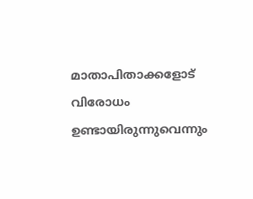മാതാപിതാക്കളോട് വിരോധം ഉണ്ടായിരുന്നുവെന്നും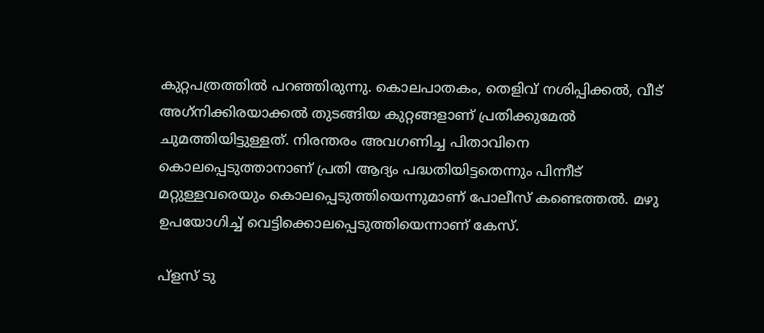കുറ്റപത്രത്തിൽ പറഞ്ഞിരുന്നു. കൊലപാതകം, തെളിവ് നശിപ്പിക്കൽ, വീട് അഗ്‌നിക്കിരയാക്കൽ തുടങ്ങിയ കുറ്റങ്ങളാണ് പ്രതിക്കുമേൽ ചുമത്തിയിട്ടുള്ളത്. നിരന്തരം അവഗണിച്ച പിതാവിനെ കൊലപ്പെടുത്താനാണ് പ്രതി ആദ്യം പദ്ധതിയിട്ടതെന്നും പിന്നീട് മറ്റുള്ളവരെയും കൊലപ്പെടുത്തിയെന്നുമാണ് പോലീസ് കണ്ടെത്തൽ. മഴു ഉപയോഗിച്ച് വെട്ടിക്കൊലപ്പെടുത്തിയെന്നാണ് കേസ്.

പ്ളസ് ടു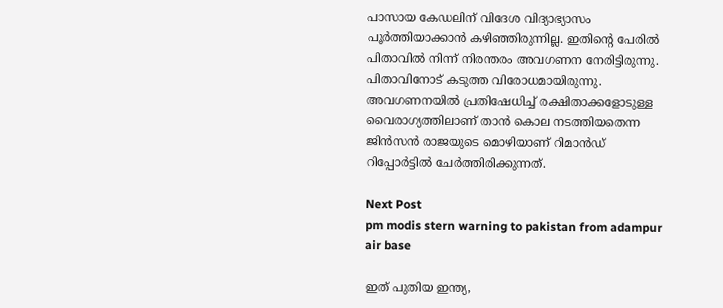പാസായ കേഡലിന് വിദേശ വിദ്യാഭ്യാസം പൂർത്തിയാക്കാൻ കഴിഞ്ഞിരുന്നില്ല. ഇതിന്റെ പേരിൽ പിതാവിൽ നിന്ന് നിരന്തരം അവഗണന നേരിട്ടിരുന്നു. പിതാവിനോട് കടുത്ത വിരോധമായിരുന്നു. അവഗണനയിൽ പ്രതിഷേധിച്ച് രക്ഷിതാക്കളോടുള്ള വൈരാഗ്യത്തിലാണ് താൻ കൊല നടത്തിയതെന്ന ജിൻസൻ രാജയുടെ മൊഴിയാണ് റിമാൻഡ് റിപ്പോർട്ടിൽ ചേർത്തിരിക്കുന്നത്.

Next Post
pm modis stern warning to pakistan from adampur air base

ഇത് പുതിയ ഇന്ത്യ,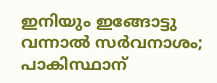ഇനിയും ഇങ്ങോട്ടു വന്നാല്‍ സര്‍വനാശം; പാകിസ്ഥാന്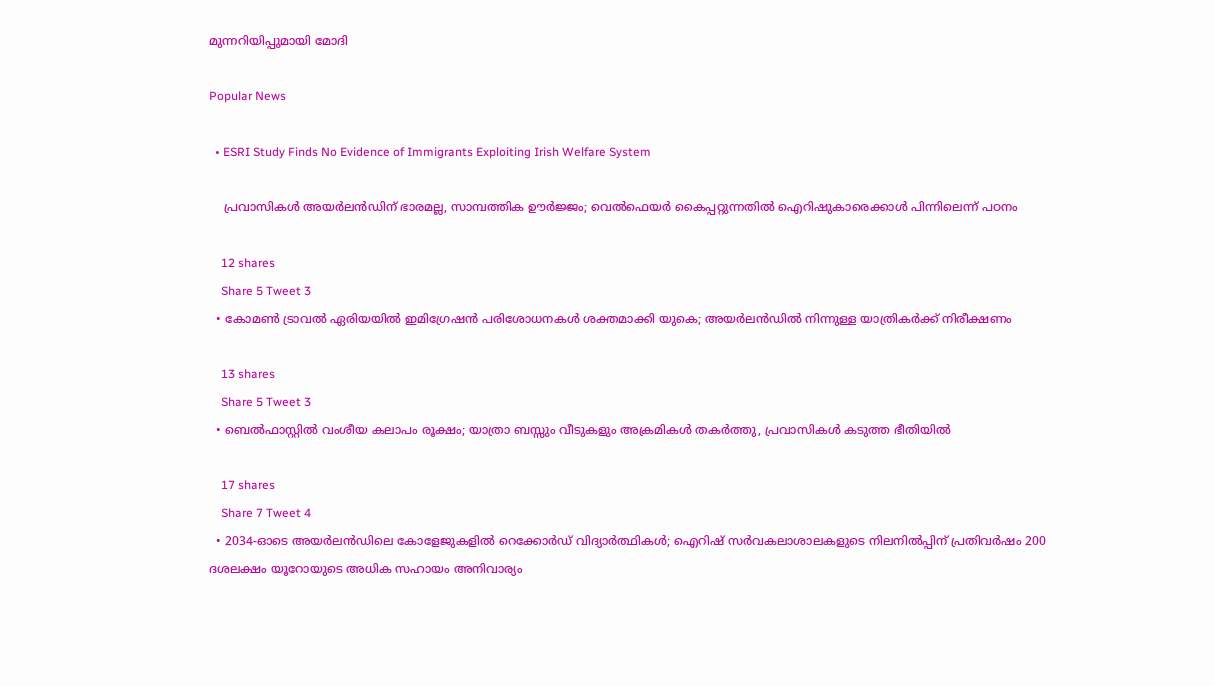മുന്നറിയിപ്പുമായി മോദി

Popular News

  • ESRI Study Finds No Evidence of Immigrants Exploiting Irish Welfare System

    പ്രവാസികൾ അയർലൻഡിന് ഭാരമല്ല, സാമ്പത്തിക ഊർജ്ജം; വെൽഫെയർ കൈപ്പറ്റുന്നതിൽ ഐറിഷുകാരെക്കാൾ പിന്നിലെന്ന് പഠനം

    12 shares
    Share 5 Tweet 3
  • കോമൺ ട്രാവൽ ഏരിയയിൽ ഇമിഗ്രേഷൻ പരിശോധനകൾ ശക്തമാക്കി യുകെ; അയർലൻഡിൽ നിന്നുള്ള യാത്രികർക്ക് നിരീക്ഷണം

    13 shares
    Share 5 Tweet 3
  • ബെൽഫാസ്റ്റിൽ വംശീയ കലാപം രൂക്ഷം; യാത്രാ ബസ്സും വീടുകളും അക്രമികൾ തകർത്തു, പ്രവാസികൾ കടുത്ത ഭീതിയിൽ

    17 shares
    Share 7 Tweet 4
  • 2034-ഓടെ അയർലൻഡിലെ കോളേജുകളിൽ റെക്കോർഡ് വിദ്യാർത്ഥികൾ; ഐറിഷ് സർവകലാശാലകളുടെ നിലനിൽപ്പിന് പ്രതിവർഷം 200 ദശലക്ഷം യൂറോയുടെ അധിക സഹായം അനിവാര്യം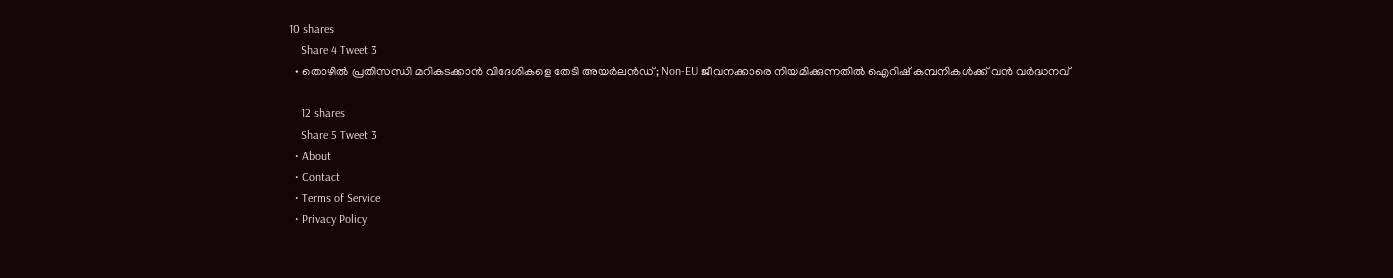10 shares
    Share 4 Tweet 3
  • തൊഴിൽ പ്രതിസന്ധി മറികടക്കാൻ വിദേശികളെ തേടി അയർലൻഡ്; Non-EU ജീവനക്കാരെ നിയമിക്കുന്നതിൽ ഐറിഷ് കമ്പനികൾക്ക് വൻ വർദ്ധനവ്

    12 shares
    Share 5 Tweet 3
  • About
  • Contact
  • Terms of Service
  • Privacy Policy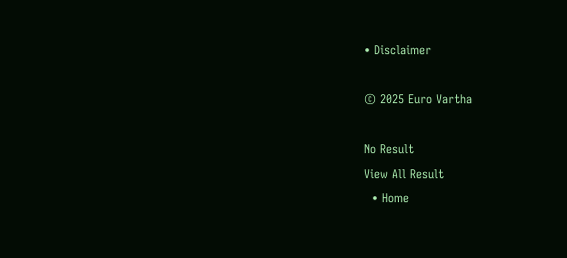• Disclaimer

© 2025 Euro Vartha

No Result
View All Result
  • Home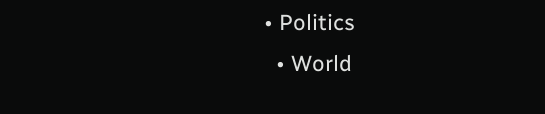• Politics
  • World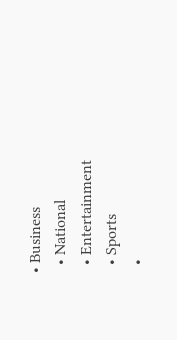• Business
  • National
  • Entertainment
  • Sports
  •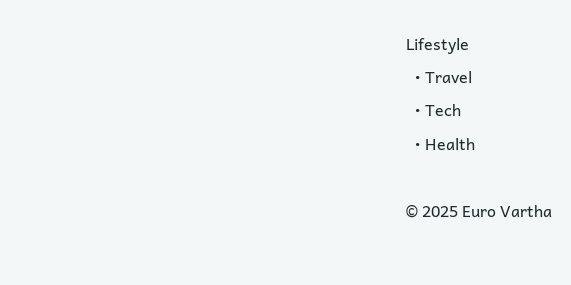Lifestyle
  • Travel
  • Tech
  • Health

© 2025 Euro Vartha